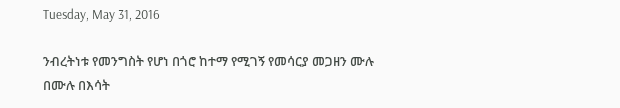Tuesday, May 31, 2016

ንብረትነቱ የመንግስት የሆነ በጎሮ ከተማ የሚገኝ የመሳርያ መጋዘን ሙሉ በሙሉ በእሳት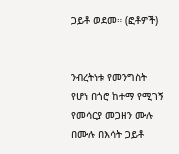ጋይቶ ወደመ። (ፎቶዎች)


ንብረትነቱ የመንግስት የሆነ በጎሮ ከተማ የሚገኝ የመሳርያ መጋዘን ሙሉ በሙሉ በእሳት ጋይቶ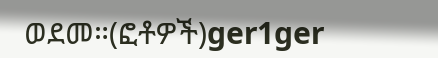ወደመ።(ፎቶዎች)ger1ger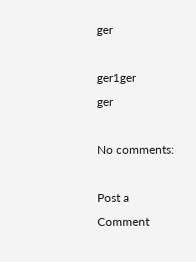ger

ger1ger
ger

No comments:

Post a Comment